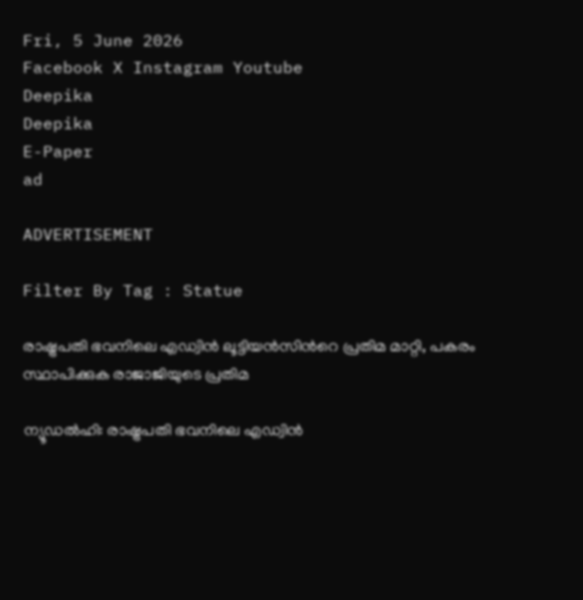Fri, 5 June 2026
Facebook X Instagram Youtube
Deepika
Deepika
E-Paper
ad

ADVERTISEMENT

Filter By Tag : Statue

രാഷ്ട്രപതി ഭവനിലെ എഡ്വിൻ ലൂട്ടിയൻസിന്‍റെ പ്രതിമ മാറ്റി, പകരം സ്ഥാപിക്കുക രാജാജിയുടെ പ്രതിമ

ന്യൂഡൽഹി: രാഷ്ട്രപതി ഭവനിലെ എഡ്വിൻ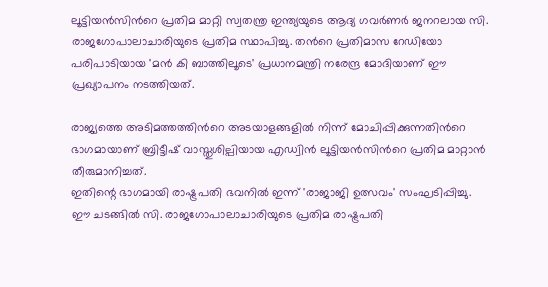ലൂട്ടിയൻസിന്‍റെ പ്രതിമ മാറ്റി സ്വതന്ത്ര ഇന്ത്യയുടെ ആദ്യ ഗവർണർ ജനറലായ സി. രാജഗോപാലാചാരിയുടെ പ്രതിമ സ്ഥാപിച്ചു. തന്‍റെ പ്രതിമാസ റേഡിയോ പരിപാടിയായ 'മൻ കി ബാത്തിലൂടെ' പ്രധാനമന്ത്രി നരേന്ദ്ര മോദിയാണ് ഈ പ്രഖ്യാപനം നടത്തിയത്.

രാജ്യത്തെ അടിമത്തത്തിന്‍റെ അടയാളങ്ങളിൽ നിന്ന് മോചിപ്പിക്കുന്നതിന്‍റെ ഭാഗമായാണ് ബ്രിട്ടീഷ് വാസ്തുശില്പിയായ എഡ്വിൻ ലൂട്ടിയൻസിന്‍റെ പ്രതിമ മാറ്റാൻ തീരുമാനിച്ചത്.
ഇതിന്റെ ഭാഗമായി രാഷ്ട്രപതി ഭവനിൽ ഇന്ന് 'രാജാജി ഉത്സവം' സംഘടിപ്പിച്ചു. ഈ ചടങ്ങിൽ സി. രാജഗോപാലാചാരിയുടെ പ്രതിമ രാഷ്ട്രപതി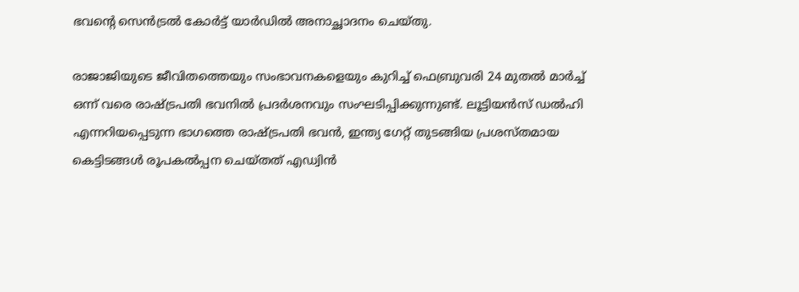ഭവന്‍റെ സെൻട്രൽ കോർട്ട് യാർഡിൽ അനാച്ഛാദനം ചെയ്തു.

രാജാജിയുടെ ജീവിതത്തെയും സംഭാവനകളെയും കുറിച്ച് ഫെബ്രുവരി 24 മുതൽ മാർച്ച് ഒന്ന് വരെ രാഷ്ട്രപതി ഭവനിൽ പ്രദർശനവും സംഘടിപ്പിക്കുന്നുണ്ട്. ലൂട്ടിയൻസ് ഡൽഹി എന്നറിയപ്പെടുന്ന ഭാഗത്തെ രാഷ്ട്രപതി ഭവൻ, ഇന്ത്യ ഗേറ്റ് തുടങ്ങിയ പ്രശസ്തമായ കെട്ടിടങ്ങൾ രൂപകൽപ്പന ചെയ്തത് എഡ്വിൻ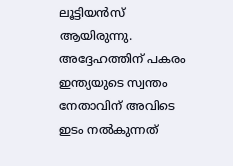ലൂട്ടിയൻസ് ആയിരുന്നു. അദ്ദേഹത്തിന് പകരം ഇന്ത്യയുടെ സ്വന്തം നേതാവിന് അവിടെ ഇടം നൽകുന്നത്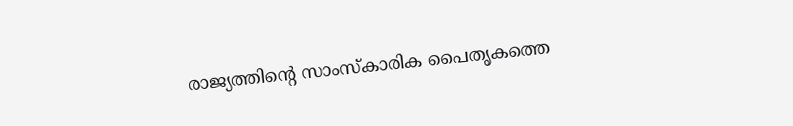രാജ്യത്തിന്‍റെ സാംസ്കാരിക പൈതൃകത്തെ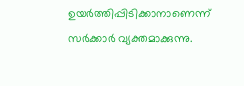ഉയർത്തിപ്പിടിക്കാനാണെന്ന് സർക്കാർ വ്യക്തമാക്കുന്നു.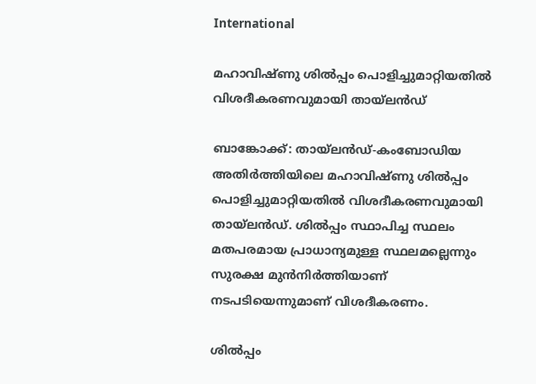International

മഹാവിഷ്ണു ശിൽപ്പം പൊളിച്ചുമാറ്റിയതിൽ വിശദീകരണവുമായി തായ്‌ലൻഡ്

ബാങ്കോക്ക്: തായ്‌ലൻഡ്-കംബോഡിയ അതിർത്തിയിലെ മഹാവിഷ്ണു ശിൽപ്പം പൊളിച്ചുമാറ്റിയതിൽ വിശദീകരണവുമായി തായ്‌ലൻഡ്. ശിൽപ്പം സ്ഥാപിച്ച സ്ഥലം മതപരമായ പ്രാധാന്യമുള്ള സ്ഥലമല്ലെന്നും സുരക്ഷ മുൻനിർത്തിയാണ് നടപടിയെന്നുമാണ് വിശദീകരണം.

ശിൽപ്പം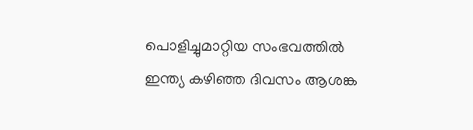പൊളിച്ചുമാറ്റിയ സംഭവത്തിൽ ഇന്ത്യ കഴിഞ്ഞ ദിവസം ആശങ്ക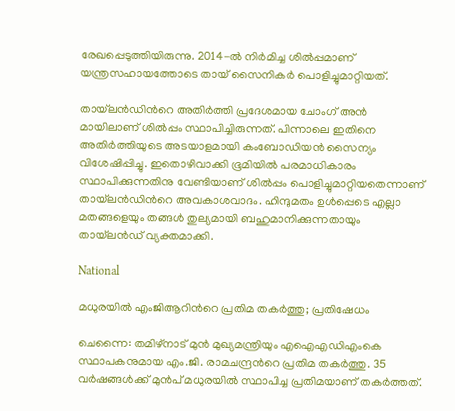രേഖപ്പെടുത്തിയിരുന്നു. 2014-ൽ നിർമിച്ച ശിൽപ്പമാണ് യന്ത്രസഹായത്തോടെ തായ് സൈനികർ പൊളിച്ചുമാറ്റിയത്.

തായ്‌ലൻഡിന്‍റെ അതിർത്തി പ്രദേശമായ ചോംഗ് അൻ മായിലാണ് ശിൽപ്പം സ്ഥാപിച്ചിരുന്നത്. പിന്നാലെ ഇതിനെ അതിർത്തിയുടെ അടയാളമായി കംബോഡിയൻ സൈന്യം വിശേഷിപ്പിച്ചു. ഇതൊഴിവാക്കി ഭൂമിയിൽ പരമാധികാരം സ്ഥാപിക്കുന്നതിനു വേണ്ടിയാണ് ശിൽപ്പം പൊളിച്ചുമാറ്റിയതെന്നാണ് തായ്‌ലൻഡിന്‍റെ അവകാശവാദം. ഹിന്ദുമതം ഉൾപ്പെടെ എല്ലാ മതങ്ങളെയും തങ്ങൾ തുല്യമായി ബഹുമാനിക്കുന്നതായും തായ്‌ലൻഡ് വ്യക്തമാക്കി.

National

മധുരയിൽ എംജിആറിന്‍റെ പ്രതിമ തകർത്തു; പ്രതിഷേധം

ചെന്നൈ: തമിഴ്നാട് മുൻ മുഖ്യമന്ത്രിയും എഐഎഡിഎംകെ സ്ഥാപകനുമായ എം.ജി. രാമചന്ദ്രന്‍റെ പ്രതിമ തകർത്തു. 35 വർഷങ്ങൾക്ക് മുൻപ് മധുരയിൽ സ്ഥാപിച്ച പ്രതിമയാണ് തകർത്തത്.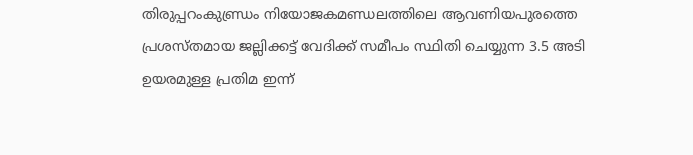തിരുപ്പറംകുണ്ഡ്രം നിയോജകമണ്ഡലത്തിലെ ആവണിയപുരത്തെ പ്രശസ്തമായ ജല്ലിക്കട്ട് വേദിക്ക് സമീപം സ്ഥിതി ചെയ്യുന്ന 3.5 അടി ഉയരമുള്ള പ്രതിമ ഇന്ന്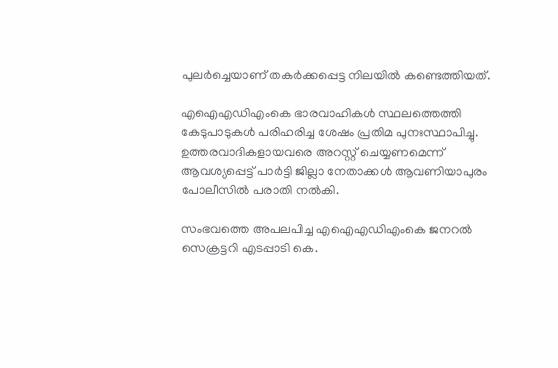പുലർച്ചെയാണ് തകർക്കപ്പെട്ട നിലയിൽ കണ്ടെത്തിയത്.

എഐഎഡിഎംകെ ഭാരവാഹികൾ സ്ഥലത്തെത്തി കേടുപാടുകൾ പരിഹരിച്ച ശേഷം പ്രതിമ പുനഃസ്ഥാപിച്ചു. ഉത്തരവാദികളായവരെ അറസ്റ്റ് ചെയ്യണമെന്ന് ആവശ്യപ്പെട്ട് പാർട്ടി ജില്ലാ നേതാക്കൾ ആവണിയാപുരം പോലീസിൽ പരാതി നൽകി.

സംഭവത്തെ അപലപിച്ച എഐഎഡിഎംകെ ജനറൽ സെക്രട്ടറി എടപ്പാടി കെ.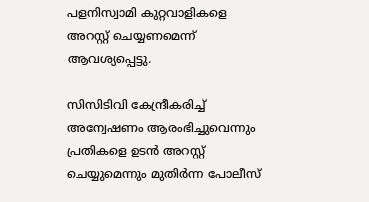പളനിസ്വാമി കുറ്റവാളികളെ അറസ്റ്റ് ചെയ്യണമെന്ന് ആവശ്യപ്പെട്ടു.

സിസിടിവി കേന്ദ്രീകരിച്ച് അന്വേഷണം ആരംഭിച്ചുവെന്നും പ്രതികളെ ഉടൻ അറസ്റ്റ് ചെയ്യുമെന്നും മുതിർന്ന പോലീസ്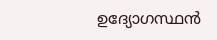ഉദ്യോഗസ്ഥൻ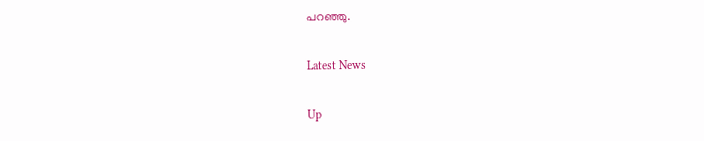പറഞ്ഞു.

Latest News

Up